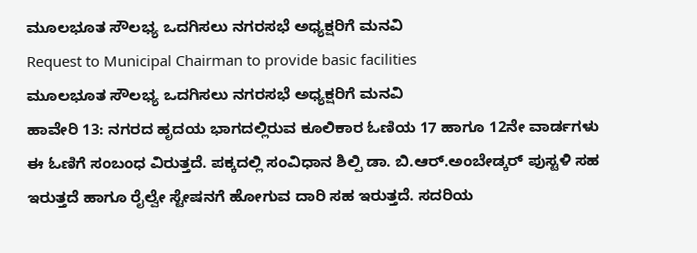ಮೂಲಭೂತ ಸೌಲಭ್ಯ ಒದಗಿಸಲು ನಗರಸಭೆ ಅಧ್ಯಕ್ಷರಿಗೆ ಮನವಿ
Request to Municipal Chairman to provide basic facilities
ಮೂಲಭೂತ ಸೌಲಭ್ಯ ಒದಗಿಸಲು ನಗರಸಭೆ ಅಧ್ಯಕ್ಷರಿಗೆ ಮನವಿ
ಹಾವೇರಿ 13: ನಗರದ ಹೃದಯ ಭಾಗದಲ್ಲಿರುವ ಕೂಲಿಕಾರ ಓಣಿಯ 17 ಹಾಗೂ 12ನೇ ವಾರ್ಡಗಳು ಈ ಓಣಿಗೆ ಸಂಬಂಧ ವಿರುತ್ತದೆ. ಪಕ್ಕದಲ್ಲಿ ಸಂವಿಧಾನ ಶಿಲ್ಪಿ ಡಾ. ಬಿ.ಆರ್.ಅಂಬೇಡ್ಕರ್ ಪುಸ್ಟಳಿ ಸಹ ಇರುತ್ತದೆ ಹಾಗೂ ರೈಲ್ವೇ ಸ್ಟೇಷನಗೆ ಹೋಗುವ ದಾರಿ ಸಹ ಇರುತ್ತದೆ. ಸದರಿಯ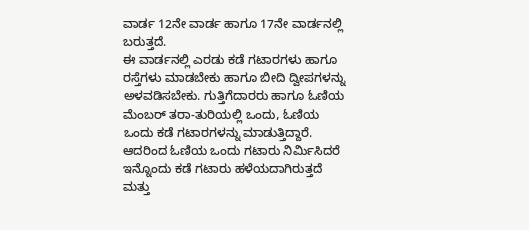ವಾರ್ಡ 12ನೇ ವಾರ್ಡ ಹಾಗೂ 17ನೇ ವಾರ್ಡನಲ್ಲಿ ಬರುತ್ತದೆ.
ಈ ವಾರ್ಡನಲ್ಲಿ ಎರಡು ಕಡೆ ಗಟಾರಗಳು ಹಾಗೂ ರಸ್ತೆಗಳು ಮಾಡಬೇಕು ಹಾಗೂ ಬೀದಿ ದ್ವೀಪಗಳನ್ನು ಅಳವಡಿಸಬೇಕು. ಗುತ್ತಿಗೆದಾರರು ಹಾಗೂ ಓಣಿಯ ಮೆಂಬರ್ ತರಾ-ತುರಿಯಲ್ಲಿ ಒಂದು, ಓಣಿಯ ಒಂದು ಕಡೆ ಗಟಾರಗಳನ್ನು ಮಾಡುತ್ತಿದ್ದಾರೆ. ಆದರಿಂದ ಓಣಿಯ ಒಂದು ಗಟಾರು ನಿರ್ಮಿಸಿದರೆ ಇನ್ನೊಂದು ಕಡೆ ಗಟಾರು ಹಳೆಯದಾಗಿರುತ್ತದೆ ಮತ್ತು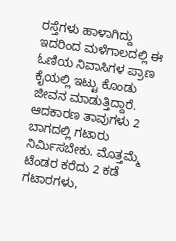ರಸ್ತೆಗಳು ಹಾಳಾಗಿದ್ದು ಇದರಿಂದ ಮಳೆಗಾಲದಲ್ಲಿ ಈ ಓಣಿಯ ನಿವಾಸಿಗಳ ಪ್ರಾಣ ಕೈಯಲ್ಲಿ ಇಟ್ಟು ಕೊಂಡು ಜೀವನ ಮಾಡುತ್ತಿದ್ದಾರೆ. ಆದಕಾರಣ ತಾವುಗಳು 2 ಬಾಗದಲ್ಲಿ ಗಟಾರು ನಿರ್ಮಿಸಬೇಕು. ಮೊತ್ತಮ್ಮೆ ಟೆಂಡರ ಕರೆದು 2 ಕಡೆ ಗಟಾರಗಳು,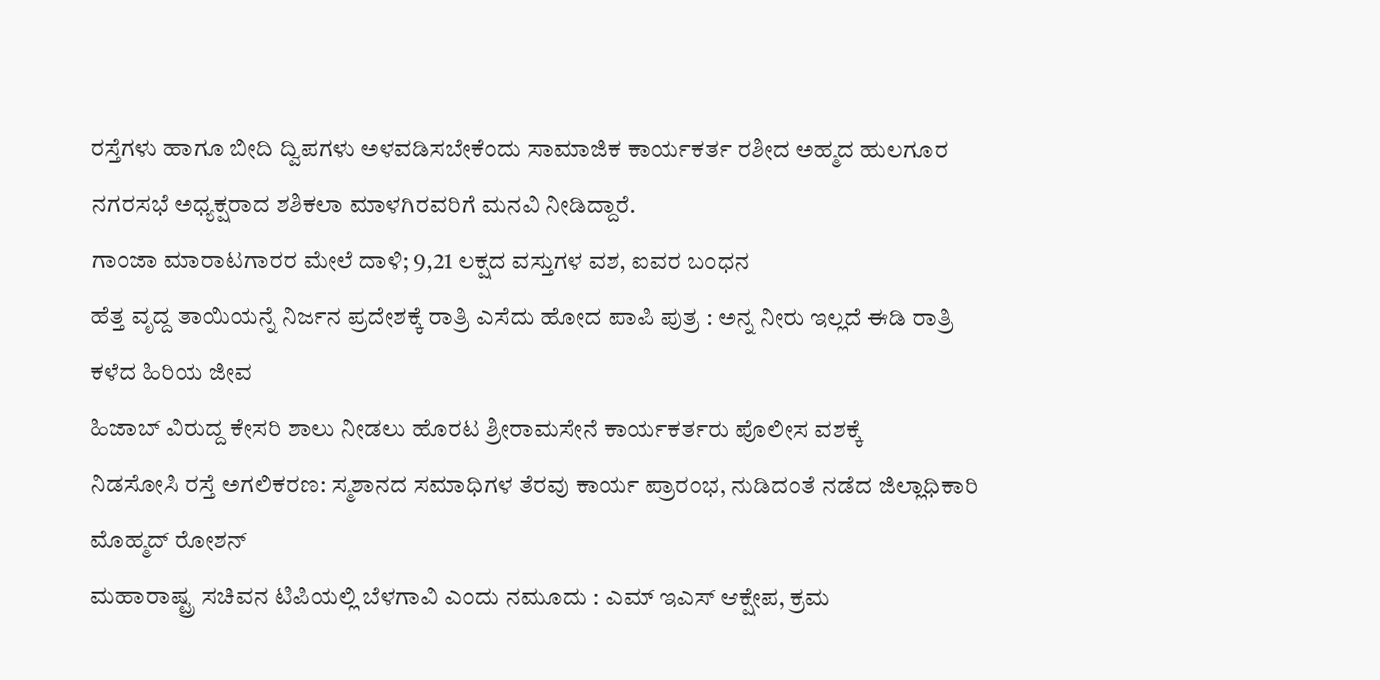ರಸ್ತೆಗಳು ಹಾಗೂ ಬೀದಿ ದ್ವಿಪಗಳು ಅಳವಡಿಸಬೇಕೆಂದು ಸಾಮಾಜಿಕ ಕಾರ್ಯಕರ್ತ ರಶೀದ ಅಹ್ಮದ ಹುಲಗೂರ ನಗರಸಭೆ ಅಧ್ಯಕ್ಷರಾದ ಶಶಿಕಲಾ ಮಾಳಗಿರವರಿಗೆ ಮನವಿ ನೀಡಿದ್ದಾರೆ.
ಗಾಂಜಾ ಮಾರಾಟಗಾರರ ಮೇಲೆ ದಾಳಿ; 9,21 ಲಕ್ಷದ ವಸ್ತುಗಳ ವಶ, ಐವರ ಬಂಧನ
ಹೆತ್ತ ವೃದ್ದ ತಾಯಿಯನ್ನೆ ನಿರ್ಜನ ಪ್ರದೇಶಕ್ಕೆ ರಾತ್ರಿ ಎಸೆದು ಹೋದ ಪಾಪಿ ಪುತ್ರ : ಅನ್ನ ನೀರು ಇಲ್ಲದೆ ಈಡಿ ರಾತ್ರಿ ಕಳೆದ ಹಿರಿಯ ಜೀವ
ಹಿಜಾಬ್ ವಿರುದ್ದ ಕೇಸರಿ ಶಾಲು ನೀಡಲು ಹೊರಟ ಶ್ರೀರಾಮಸೇನೆ ಕಾರ್ಯಕರ್ತರು ಪೊಲೀಸ ವಶಕ್ಕೆ
ನಿಡಸೋಸಿ ರಸ್ತೆ ಅಗಲಿಕರಣ: ಸ್ಮಶಾನದ ಸಮಾಧಿಗಳ ತೆರವು ಕಾರ್ಯ ಪ್ರಾರಂಭ, ನುಡಿದಂತೆ ನಡೆದ ಜಿಲ್ಲಾಧಿಕಾರಿ ಮೊಹ್ಮದ್ ರೋಶನ್
ಮಹಾರಾಷ್ಟ್ರ ಸಚಿವನ ಟಿಪಿಯಲ್ಲಿ ಬೆಳಗಾವಿ ಎಂದು ನಮೂದು : ಎಮ್ ಇಎಸ್ ಆಕ್ಷೇಪ, ಕ್ರಮ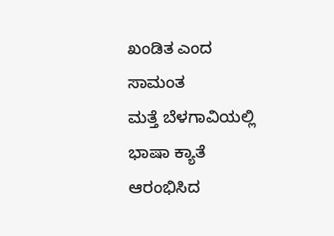ಖಂಡಿತ ಎಂದ ಸಾಮಂತ
ಮತ್ತೆ ಬೆಳಗಾವಿಯಲ್ಲಿ ಭಾಷಾ ಕ್ಯಾತೆ ಆರಂಭಿಸಿದ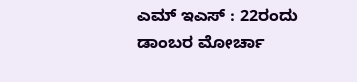ಎಮ್ ಇಎಸ್ : 22ರಂದು ಡಾಂಬರ ಮೋರ್ಚಾ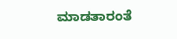ಮಾಡತಾರಂತೆ